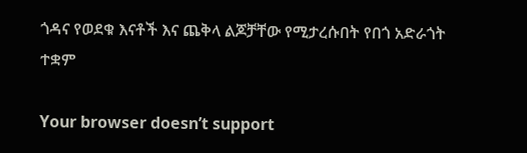ጎዳና የወደቁ እናቶች እና ጨቅላ ልጆቻቸው የሚታረሱበት የበጎ አድራጎት ተቋም

Your browser doesn’t support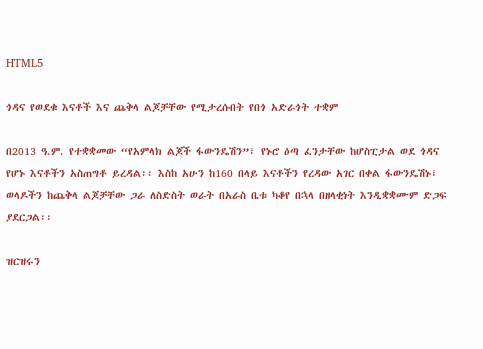HTML5

ጎዳና የወደቁ እናቶች እና ጨቅላ ልጆቻቸው የሚታረሱበት የበጎ አድራጎት ተቋም

በ2013 ዓ.ም. የተቋቋመው “የአምላክ ልጆች ፋውንዴሽን”፣ የኑሮ ዕጣ ፈንታቸው ከሆስፒታል ወደ ጎዳና የሆኑ እናቶችን አስጠግቶ ይረዳል፡፡ እስከ አሁን ከ160 በላይ እናቶችን የረዳው አገር በቀል ፋውንዴሽኑ፣ ወላዶችን ከጨቅላ ልጆቻቸው ጋራ ለስድስት ወራት በአራስ ቤቱ ካቆየ በኋላ በዘላቂነት እንዲቋቋሙም ድጋፍ ያደርጋል፡፡

ዝርዝሩን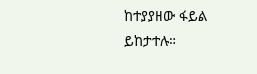ከተያያዘው ፋይል ይከታተሉ።